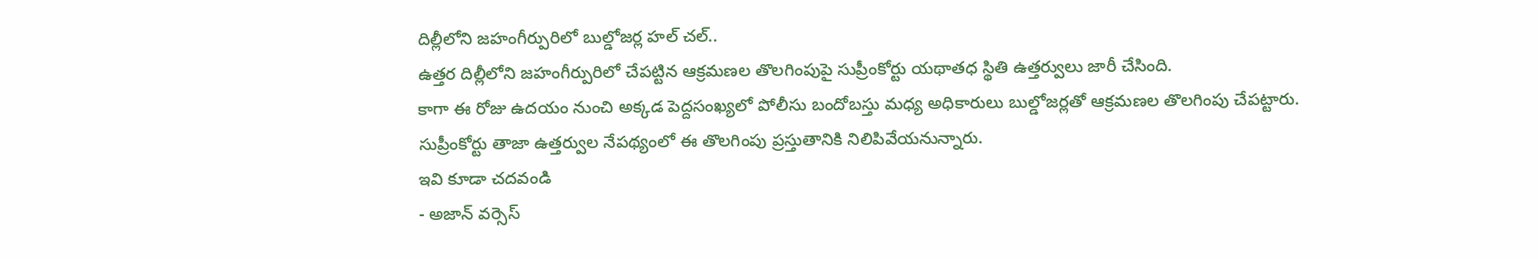దిల్లీలోని జహంగీర్పురిలో బుల్డోజర్ల హల్ చల్..
ఉత్తర దిల్లీలోని జహంగీర్పురిలో చేపట్టిన ఆక్రమణల తొలగింపుపై సుప్రీంకోర్టు యథాతధ స్థితి ఉత్తర్వులు జారీ చేసింది.
కాగా ఈ రోజు ఉదయం నుంచి అక్కడ పెద్దసంఖ్యలో పోలీసు బందోబస్తు మధ్య అధికారులు బుల్డోజర్లతో ఆక్రమణల తొలగింపు చేపట్టారు.
సుప్రీంకోర్టు తాజా ఉత్తర్వుల నేపథ్యంలో ఈ తొలగింపు ప్రస్తుతానికి నిలిపివేయనున్నారు.
ఇవి కూడా చదవండి
- అజాన్ వర్సెస్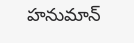హనుమాన్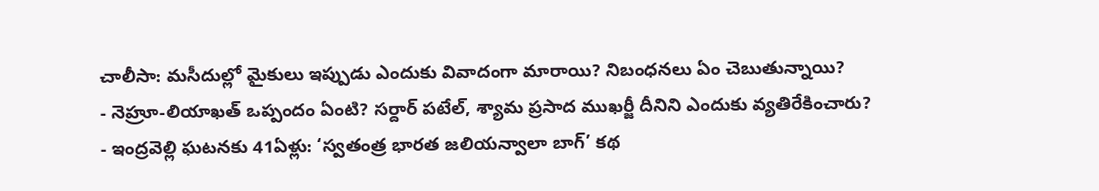చాలీసా: మసీదుల్లో మైకులు ఇప్పుడు ఎందుకు వివాదంగా మారాయి? నిబంధనలు ఏం చెబుతున్నాయి?
- నెహ్రూ-లియాఖత్ ఒప్పందం ఏంటి? సర్దార్ పటేల్, శ్యామ ప్రసాద ముఖర్జీ దీనిని ఎందుకు వ్యతిరేకించారు?
- ఇంద్రవెల్లి ఘటనకు 41ఏళ్లు: ‘స్వతంత్ర భారత జలియన్వాలా బాగ్’ కథ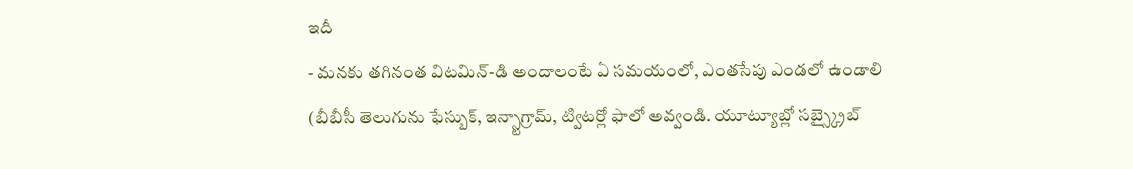ఇదీ
- మనకు తగినంత విటమిన్-డి అందాలంటే ఏ సమయంలో, ఎంతసేపు ఎండలో ఉండాలి
(బీబీసీ తెలుగును ఫేస్బుక్, ఇన్స్టాగ్రామ్, ట్విటర్లో ఫాలో అవ్వండి. యూట్యూబ్లో సబ్స్క్రైబ్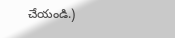చేయండి.)